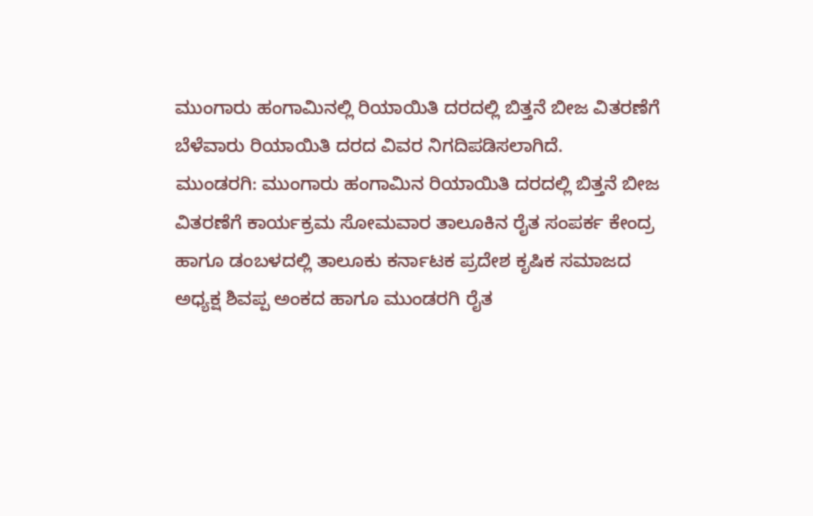ಮುಂಗಾರು ಹಂಗಾಮಿನಲ್ಲಿ ರಿಯಾಯಿತಿ ದರದಲ್ಲಿ ಬಿತ್ತನೆ ಬೀಜ ವಿತರಣೆಗೆ ಬೆಳೆವಾರು ರಿಯಾಯಿತಿ ದರದ ವಿವರ ನಿಗದಿಪಡಿಸಲಾಗಿದೆ.
ಮುಂಡರಗಿ: ಮುಂಗಾರು ಹಂಗಾಮಿನ ರಿಯಾಯಿತಿ ದರದಲ್ಲಿ ಬಿತ್ತನೆ ಬೀಜ ವಿತರಣೆಗೆ ಕಾರ್ಯಕ್ರಮ ಸೋಮವಾರ ತಾಲೂಕಿನ ರೈತ ಸಂಪರ್ಕ ಕೇಂದ್ರ ಹಾಗೂ ಡಂಬಳದಲ್ಲಿ ತಾಲೂಕು ಕರ್ನಾಟಕ ಪ್ರದೇಶ ಕೃಷಿಕ ಸಮಾಜದ ಅಧ್ಯಕ್ಷ ಶಿವಪ್ಪ ಅಂಕದ ಹಾಗೂ ಮುಂಡರಗಿ ರೈತ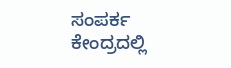ಸಂಪರ್ಕ ಕೇಂದ್ರದಲ್ಲಿ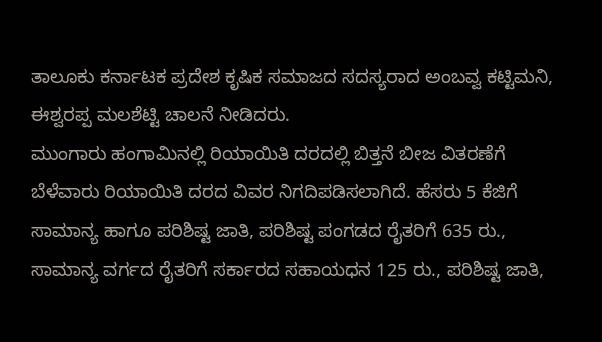ತಾಲೂಕು ಕರ್ನಾಟಕ ಪ್ರದೇಶ ಕೃಷಿಕ ಸಮಾಜದ ಸದಸ್ಯರಾದ ಅಂಬವ್ವ ಕಟ್ಟಿಮನಿ, ಈಶ್ವರಪ್ಪ ಮಲಶೆಟ್ಟಿ ಚಾಲನೆ ನೀಡಿದರು.
ಮುಂಗಾರು ಹಂಗಾಮಿನಲ್ಲಿ ರಿಯಾಯಿತಿ ದರದಲ್ಲಿ ಬಿತ್ತನೆ ಬೀಜ ವಿತರಣೆಗೆ ಬೆಳೆವಾರು ರಿಯಾಯಿತಿ ದರದ ವಿವರ ನಿಗದಿಪಡಿಸಲಾಗಿದೆ. ಹೆಸರು 5 ಕೆಜಿಗೆ ಸಾಮಾನ್ಯ ಹಾಗೂ ಪರಿಶಿಷ್ಟ ಜಾತಿ, ಪರಿಶಿಷ್ಟ ಪಂಗಡದ ರೈತರಿಗೆ 635 ರು., ಸಾಮಾನ್ಯ ವರ್ಗದ ರೈತರಿಗೆ ಸರ್ಕಾರದ ಸಹಾಯಧನ 125 ರು., ಪರಿಶಿಷ್ಟ ಜಾತಿ,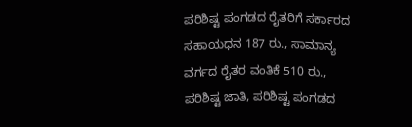ಪರಿಶಿಷ್ಟ ಪಂಗಡದ ರೈತರಿಗೆ ಸರ್ಕಾರದ ಸಹಾಯಧನ 187 ರು., ಸಾಮಾನ್ಯ ವರ್ಗದ ರೈತರ ವಂತಿಕೆ 510 ರು., ಪರಿಶಿಷ್ಟ ಜಾತಿ, ಪರಿಶಿಷ್ಟ ಪಂಗಡದ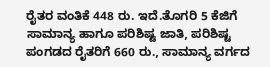ರೈತರ ವಂತಿಕೆ 448 ರು. ಇದೆ.ತೊಗರಿ 5 ಕೆಜಿಗೆ ಸಾಮಾನ್ಯ ಹಾಗೂ ಪರಿಶಿಷ್ಟ ಜಾತಿ, ಪರಿಶಿಷ್ಟ ಪಂಗಡದ ರೈತರಿಗೆ 660 ರು., ಸಾಮಾನ್ಯ ವರ್ಗದ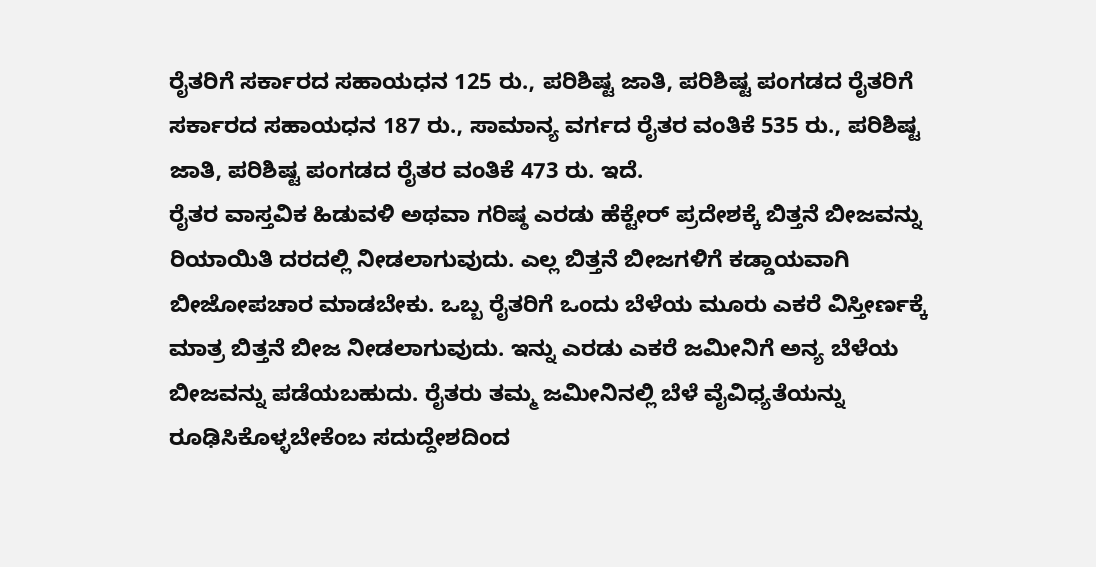ರೈತರಿಗೆ ಸರ್ಕಾರದ ಸಹಾಯಧನ 125 ರು., ಪರಿಶಿಷ್ಟ ಜಾತಿ, ಪರಿಶಿಷ್ಟ ಪಂಗಡದ ರೈತರಿಗೆ ಸರ್ಕಾರದ ಸಹಾಯಧನ 187 ರು., ಸಾಮಾನ್ಯ ವರ್ಗದ ರೈತರ ವಂತಿಕೆ 535 ರು., ಪರಿಶಿಷ್ಟ ಜಾತಿ, ಪರಿಶಿಷ್ಟ ಪಂಗಡದ ರೈತರ ವಂತಿಕೆ 473 ರು. ಇದೆ.
ರೈತರ ವಾಸ್ತವಿಕ ಹಿಡುವಳಿ ಅಥವಾ ಗರಿಷ್ಠ ಎರಡು ಹೆಕ್ಟೇರ್ ಪ್ರದೇಶಕ್ಕೆ ಬಿತ್ತನೆ ಬೀಜವನ್ನು ರಿಯಾಯಿತಿ ದರದಲ್ಲಿ ನೀಡಲಾಗುವುದು. ಎಲ್ಲ ಬಿತ್ತನೆ ಬೀಜಗಳಿಗೆ ಕಡ್ಡಾಯವಾಗಿ ಬೀಜೋಪಚಾರ ಮಾಡಬೇಕು. ಒಬ್ಬ ರೈತರಿಗೆ ಒಂದು ಬೆಳೆಯ ಮೂರು ಎಕರೆ ವಿಸ್ತೀರ್ಣಕ್ಕೆ ಮಾತ್ರ ಬಿತ್ತನೆ ಬೀಜ ನೀಡಲಾಗುವುದು. ಇನ್ನು ಎರಡು ಎಕರೆ ಜಮೀನಿಗೆ ಅನ್ಯ ಬೆಳೆಯ ಬೀಜವನ್ನು ಪಡೆಯಬಹುದು. ರೈತರು ತಮ್ಮ ಜಮೀನಿನಲ್ಲಿ ಬೆಳೆ ವೈವಿಧ್ಯತೆಯನ್ನು ರೂಢಿಸಿಕೊಳ್ಳಬೇಕೆಂಬ ಸದುದ್ದೇಶದಿಂದ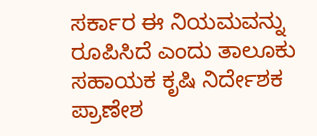ಸರ್ಕಾರ ಈ ನಿಯಮವನ್ನು ರೂಪಿಸಿದೆ ಎಂದು ತಾಲೂಕು ಸಹಾಯಕ ಕೃಷಿ ನಿರ್ದೇಶಕ ಪ್ರಾಣೇಶ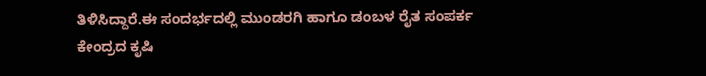ತಿಳಿಸಿದ್ದಾರೆ.ಈ ಸಂದರ್ಭದಲ್ಲಿ ಮುಂಡರಗಿ ಹಾಗೂ ಡಂಬಳ ರೈತ ಸಂಪರ್ಕ ಕೇಂದ್ರದ ಕೃಷಿ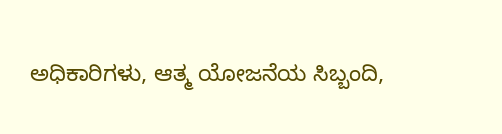ಅಧಿಕಾರಿಗಳು, ಆತ್ಮ ಯೋಜನೆಯ ಸಿಬ್ಬಂದಿ,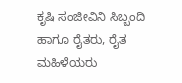ಕೃಷಿ ಸಂಜೀವಿನಿ ಸಿಬ್ಬಂದಿ ಹಾಗೂ ರೈತರು, ರೈತ ಮಹಿಳೆಯರು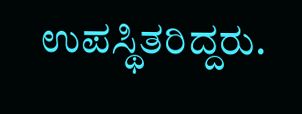ಉಪಸ್ಥಿತರಿದ್ದರು.